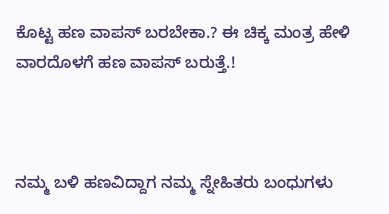ಕೊಟ್ಟ ಹಣ ವಾಪಸ್ ಬರಬೇಕಾ.? ಈ ಚಿಕ್ಕ ಮಂತ್ರ ಹೇಳಿ ವಾರದೊಳಗೆ ಹಣ ವಾಪಸ್ ಬರುತ್ತೆ.!



ನಮ್ಮ ಬಳಿ ಹಣವಿದ್ದಾಗ ನಮ್ಮ ಸ್ನೇಹಿತರು ಬಂಧುಗಳು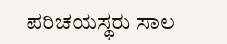ಪರಿಚಯಸ್ಥರು ಸಾಲ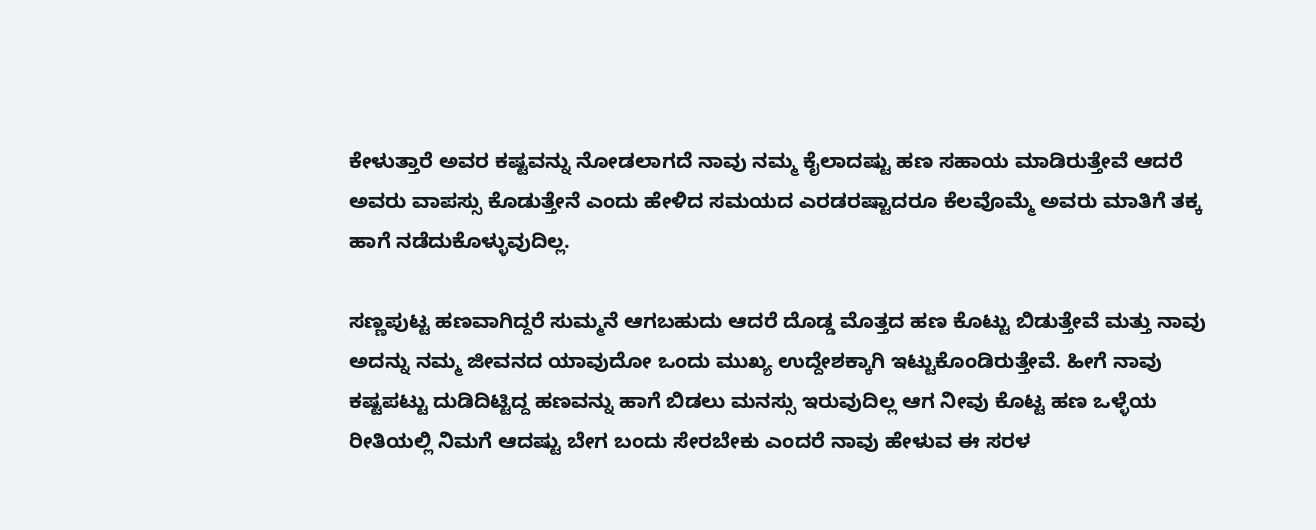ಕೇಳುತ್ತಾರೆ ಅವರ ಕಷ್ಟವನ್ನು ನೋಡಲಾಗದೆ ನಾವು ನಮ್ಮ ಕೈಲಾದಷ್ಟು ಹಣ ಸಹಾಯ ಮಾಡಿರುತ್ತೇವೆ ಆದರೆ ಅವರು ವಾಪಸ್ಸು ಕೊಡುತ್ತೇನೆ ಎಂದು ಹೇಳಿದ ಸಮಯದ ಎರಡರಷ್ಟಾದರೂ ಕೆಲವೊಮ್ಮೆ ಅವರು ಮಾತಿಗೆ ತಕ್ಕ ಹಾಗೆ ನಡೆದುಕೊಳ್ಳುವುದಿಲ್ಲ.

ಸಣ್ಣಪುಟ್ಟ ಹಣವಾಗಿದ್ದರೆ ಸುಮ್ಮನೆ ಆಗಬಹುದು ಆದರೆ ದೊಡ್ಡ ಮೊತ್ತದ ಹಣ ಕೊಟ್ಟು ಬಿಡುತ್ತೇವೆ ಮತ್ತು ನಾವು ಅದನ್ನು ನಮ್ಮ ಜೀವನದ ಯಾವುದೋ ಒಂದು ಮುಖ್ಯ ಉದ್ದೇಶಕ್ಕಾಗಿ ಇಟ್ಟುಕೊಂಡಿರುತ್ತೇವೆ. ಹೀಗೆ ನಾವು ಕಷ್ಟಪಟ್ಟು ದುಡಿದಿಟ್ಟಿದ್ದ ಹಣವನ್ನು ಹಾಗೆ ಬಿಡಲು ಮನಸ್ಸು ಇರುವುದಿಲ್ಲ ಆಗ ನೀವು ಕೊಟ್ಟ ಹಣ ಒಳ್ಳೆಯ ರೀತಿಯಲ್ಲಿ ನಿಮಗೆ ಆದಷ್ಟು ಬೇಗ ಬಂದು ಸೇರಬೇಕು ಎಂದರೆ ನಾವು ಹೇಳುವ ಈ ಸರಳ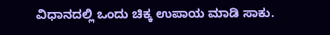ವಿಧಾನದಲ್ಲಿ ಒಂದು ಚಿಕ್ಕ ಉಪಾಯ ಮಾಡಿ ಸಾಕು.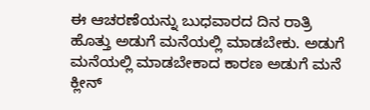ಈ ಆಚರಣೆಯನ್ನು ಬುಧವಾರದ ದಿನ ರಾತ್ರಿ ಹೊತ್ತು ಅಡುಗೆ ಮನೆಯಲ್ಲಿ ಮಾಡಬೇಕು. ಅಡುಗೆ ಮನೆಯಲ್ಲಿ ಮಾಡಬೇಕಾದ ಕಾರಣ ಅಡುಗೆ ಮನೆ ಕ್ಲೀನ್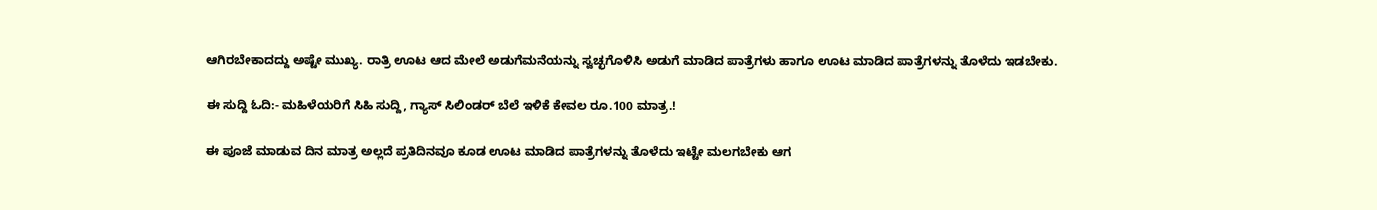ಆಗಿರಬೇಕಾದದ್ದು ಅಷ್ಟೇ ಮುಖ್ಯ. ರಾತ್ರಿ ಊಟ ಆದ ಮೇಲೆ ಅಡುಗೆಮನೆಯನ್ನು ಸ್ವಚ್ಛಗೊಳಿಸಿ ಅಡುಗೆ ಮಾಡಿದ ಪಾತ್ರೆಗಳು ಹಾಗೂ ಊಟ ಮಾಡಿದ ಪಾತ್ರೆಗಳನ್ನು ತೊಳೆದು ಇಡಬೇಕು.

ಈ ಸುದ್ದಿ ಓದಿ:- ಮಹಿಳೆಯರಿಗೆ ಸಿಹಿ ಸುದ್ದಿ, ಗ್ಯಾಸ್ ಸಿಲಿಂಡರ್ ಬೆಲೆ ಇಳಿಕೆ ಕೇವಲ ರೂ.100 ಮಾತ್ರ.!

ಈ ಪೂಜೆ ಮಾಡುವ ದಿನ ಮಾತ್ರ ಅಲ್ಲದೆ ಪ್ರತಿದಿನವೂ ಕೂಡ ಊಟ ಮಾಡಿದ ಪಾತ್ರೆಗಳನ್ನು ತೊಳೆದು ಇಟ್ಟೇ ಮಲಗಬೇಕು ಆಗ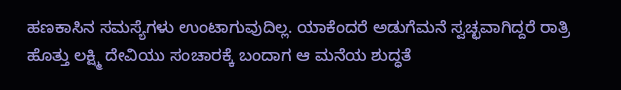ಹಣಕಾಸಿನ ಸಮಸ್ಯೆಗಳು ಉಂಟಾಗುವುದಿಲ್ಲ. ಯಾಕೆಂದರೆ ಅಡುಗೆಮನೆ ಸ್ವಚ್ಛವಾಗಿದ್ದರೆ ರಾತ್ರಿ ಹೊತ್ತು ಲಕ್ಷ್ಮಿ ದೇವಿಯು ಸಂಚಾರಕ್ಕೆ ಬಂದಾಗ ಆ ಮನೆಯ ಶುದ್ಧತೆ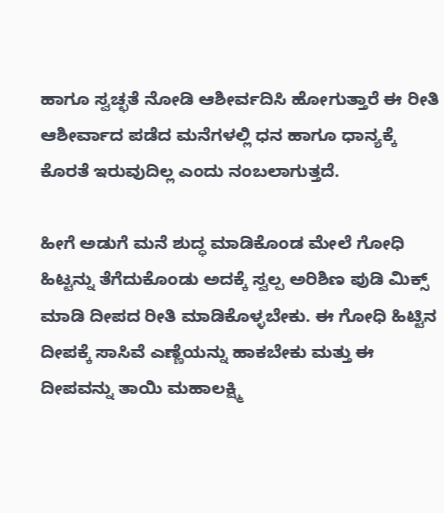ಹಾಗೂ ಸ್ವಚ್ಛತೆ ನೋಡಿ ಆಶೀರ್ವದಿಸಿ ಹೋಗುತ್ತಾರೆ ಈ ರೀತಿ ಆಶೀರ್ವಾದ ಪಡೆದ ಮನೆಗಳಲ್ಲಿ ಧನ ಹಾಗೂ ಧಾನ್ಯಕ್ಕೆ ಕೊರತೆ ಇರುವುದಿಲ್ಲ ಎಂದು ನಂಬಲಾಗುತ್ತದೆ.

ಹೀಗೆ ಅಡುಗೆ ಮನೆ ಶುದ್ಧ ಮಾಡಿಕೊಂಡ ಮೇಲೆ ಗೋಧಿ ಹಿಟ್ಟನ್ನು ತೆಗೆದುಕೊಂಡು ಅದಕ್ಕೆ ಸ್ವಲ್ಪ ಅರಿಶಿಣ ಪುಡಿ ಮಿಕ್ಸ್ ಮಾಡಿ ದೀಪದ ರೀತಿ ಮಾಡಿಕೊಳ್ಳಬೇಕು. ಈ ಗೋಧಿ ಹಿಟ್ಟಿನ ದೀಪಕ್ಕೆ ಸಾಸಿವೆ ಎಣ್ಣೆಯನ್ನು ಹಾಕಬೇಕು ಮತ್ತು ಈ ದೀಪವನ್ನು ತಾಯಿ ಮಹಾಲಕ್ಷ್ಮಿ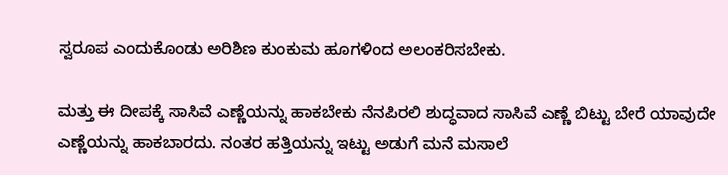ಸ್ವರೂಪ ಎಂದುಕೊಂಡು ಅರಿಶಿಣ ಕುಂಕುಮ ಹೂಗಳಿಂದ ಅಲಂಕರಿಸಬೇಕು.

ಮತ್ತು ಈ ದೀಪಕ್ಕೆ ಸಾಸಿವೆ ಎಣ್ಣೆಯನ್ನು ಹಾಕಬೇಕು ನೆನಪಿರಲಿ ಶುದ್ಧವಾದ ಸಾಸಿವೆ ಎಣ್ಣೆ ಬಿಟ್ಟು ಬೇರೆ ಯಾವುದೇ ಎಣ್ಣೆಯನ್ನು ಹಾಕಬಾರದು. ನಂತರ ಹತ್ತಿಯನ್ನು ಇಟ್ಟು ಅಡುಗೆ ಮನೆ ಮಸಾಲೆ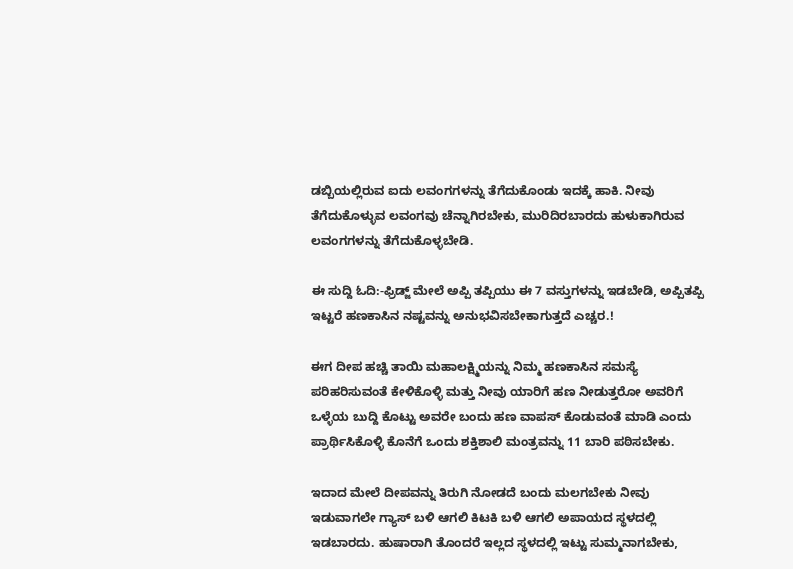ಡಬ್ಬಿಯಲ್ಲಿರುವ ಐದು ಲವಂಗಗಳನ್ನು ತೆಗೆದುಕೊಂಡು ಇದಕ್ಕೆ ಹಾಕಿ. ನೀವು ತೆಗೆದುಕೊಳ್ಳುವ ಲವಂಗವು ಚೆನ್ನಾಗಿರಬೇಕು, ಮುರಿದಿರಬಾರದು ಹುಳುಕಾಗಿರುವ ಲವಂಗಗಳನ್ನು ತೆಗೆದುಕೊಳ್ಳಬೇಡಿ.

ಈ ಸುದ್ದಿ ಓದಿ:-ಫ್ರಿಡ್ಜ್ ಮೇಲೆ ಅಪ್ಪಿ ತಪ್ಪಿಯು ಈ 7 ವಸ್ತುಗಳನ್ನು ಇಡಬೇಡಿ, ಅಪ್ಪಿತಪ್ಪಿ ಇಟ್ಟರೆ ಹಣಕಾಸಿನ ನಷ್ಟವನ್ನು ಅನುಭವಿಸಬೇಕಾಗುತ್ತದೆ ಎಚ್ಚರ.!

ಈಗ ದೀಪ ಹಚ್ಚಿ ತಾಯಿ ಮಹಾಲಕ್ಷ್ಮಿಯನ್ನು ನಿಮ್ಮ ಹಣಕಾಸಿನ ಸಮಸ್ಯೆ ಪರಿಹರಿಸುವಂತೆ ಕೇಳಿಕೊಳ್ಳಿ ಮತ್ತು ನೀವು ಯಾರಿಗೆ ಹಣ ನೀಡುತ್ತರೋ ಅವರಿಗೆ ಒಳ್ಳೆಯ ಬುದ್ದಿ ಕೊಟ್ಟು ಅವರೇ ಬಂದು ಹಣ ವಾಪಸ್ ಕೊಡುವಂತೆ ಮಾಡಿ ಎಂದು ಪ್ರಾರ್ಥಿಸಿಕೊಳ್ಳಿ ಕೊನೆಗೆ ಒಂದು ಶಕ್ತಿಶಾಲಿ ಮಂತ್ರವನ್ನು 11 ಬಾರಿ ಪಠಿಸಬೇಕು.

ಇದಾದ ಮೇಲೆ ದೀಪವನ್ನು ತಿರುಗಿ ನೋಡದೆ ಬಂದು ಮಲಗಬೇಕು ನೀವು ಇಡುವಾಗಲೇ ಗ್ಯಾಸ್ ಬಳಿ ಆಗಲಿ ಕಿಟಕಿ ಬಳಿ ಆಗಲಿ ಅಪಾಯದ ಸ್ಥಳದಲ್ಲಿ ಇಡಬಾರದು. ಹುಷಾರಾಗಿ ತೊಂದರೆ ಇಲ್ಲದ ಸ್ಥಳದಲ್ಲಿ ಇಟ್ಟು ಸುಮ್ಮನಾಗಬೇಕು,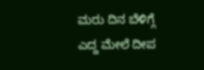ಮರು ದಿನ ಬೆಳಿಗ್ಗೆ ಎದ್ದ ಮೇಲೆ ದೀಪ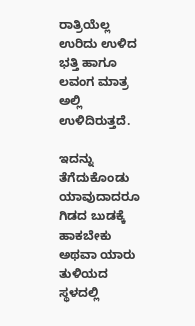ರಾತ್ರಿಯೆಲ್ಲ ಉರಿದು ಉಳಿದ ಭತ್ತಿ ಹಾಗೂ ಲವಂಗ ಮಾತ್ರ ಅಲ್ಲಿ ಉಳಿದಿರುತ್ತದೆ‌.

ಇದನ್ನು ತೆಗೆದುಕೊಂಡು ಯಾವುದಾದರೂ ಗಿಡದ ಬುಡಕ್ಕೆ ಹಾಕಬೇಕು ಅಥವಾ ಯಾರು ತುಳಿಯದ ಸ್ಥಳದಲ್ಲಿ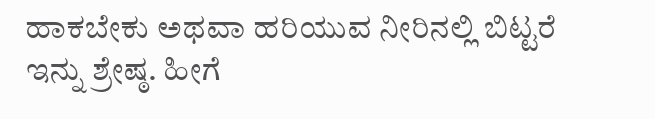ಹಾಕಬೇಕು ಅಥವಾ ಹರಿಯುವ ನೀರಿನಲ್ಲಿ ಬಿಟ್ಟರೆ ಇನ್ನು ಶ್ರೇಷ್ಠ. ಹೀಗೆ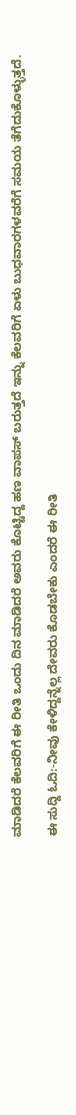ಮಾಡಿದರೆ ಕೆಲವರಿಗೆ ಈ ರೀತಿ ಒಂದು ದಿನ ಮಾಡಿದರೆ ಅವರು ಕೊಟ್ಟಿದ್ದ ಹಣ ವಾಪಸ್ ಬರುತ್ತದೆ ಇನ್ನು ಕೆಲವರಿಗೆ ಏಳು ಬುಧವಾರಗಳವರೆಗೆ ಸಮಯ ತೆಗೆದುಕೊಳ್ಳುತ್ತದೆ.

ಈ ಸುದ್ದಿ ಓದಿ:-ನೀವು ಕೇಳಿದ್ದನ್ನೆಲ್ಲ ದೇವರು ಕೊಡಬೇಕು ಎಂದರೆ ಈ ರೀತಿ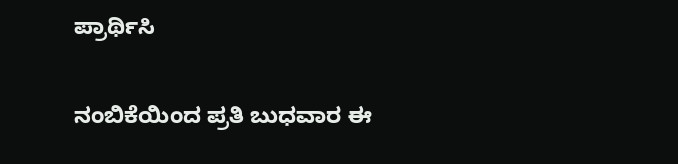ಪ್ರಾರ್ಥಿಸಿ

ನಂಬಿಕೆಯಿಂದ ಪ್ರತಿ ಬುಧವಾರ ಈ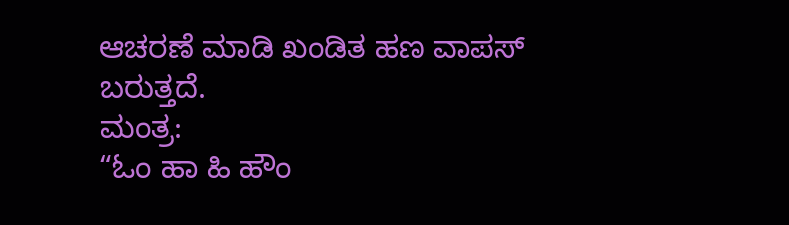ಆಚರಣೆ ಮಾಡಿ ಖಂಡಿತ ಹಣ ವಾಪಸ್ ಬರುತ್ತದೆ.
ಮಂತ್ರ:
“ಓಂ ಹಾ ಹಿ ಹೌಂ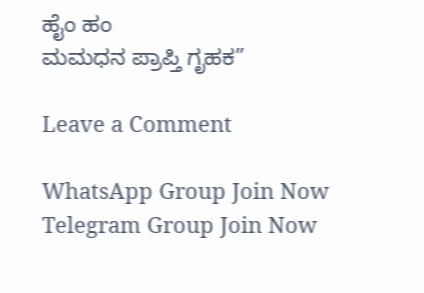ಹೈಂ ಹಂ
ಮಮಧನ ಪ್ರಾಪ್ತಿ ಗೃಹಕ”

Leave a Comment

WhatsApp Group Join Now
Telegram Group Join Now